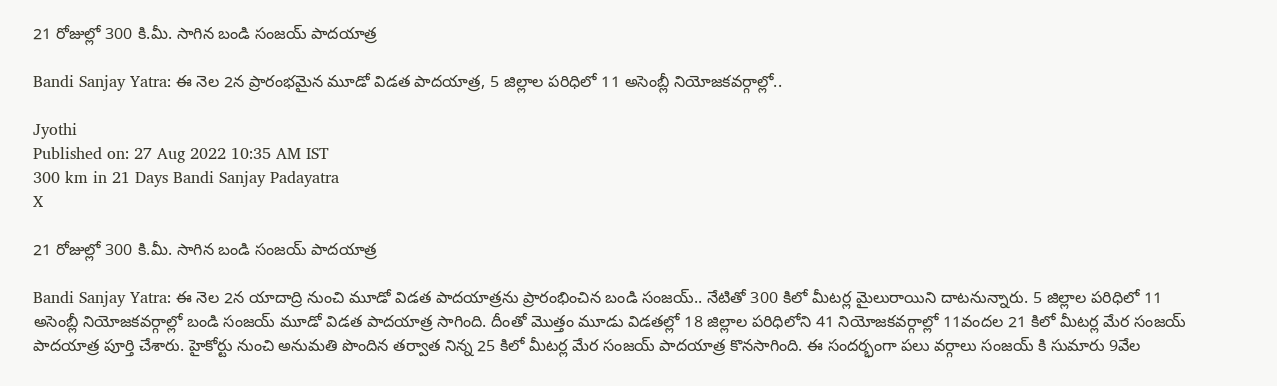21 రోజుల్లో 300 కి.మీ. సాగిన బండి సంజయ్ పాదయాత్ర

Bandi Sanjay Yatra: ఈ నెల 2న ప్రారంభమైన మూడో విడత పాదయాత్ర, 5 జిల్లాల పరిధిలో 11 అసెంబ్లీ నియోజకవర్గాల్లో..

Jyothi
Published on: 27 Aug 2022 10:35 AM IST
300 km in 21 Days Bandi Sanjay Padayatra
X

21 రోజుల్లో 300 కి.మీ. సాగిన బండి సంజయ్ పాదయాత్ర

Bandi Sanjay Yatra: ఈ నెల 2న యాదాద్రి నుంచి మూడో విడత పాదయాత్రను ప్రారంభించిన బండి సంజయ్.. నేటితో 300 కిలో మీటర్ల మైలురాయిని దాటనున్నారు. 5 జిల్లాల పరిధిలో 11 అసెంబ్లీ నియోజకవర్గాల్లో బండి సంజయ్ మూడో విడత పాదయాత్ర సాగింది. దీంతో మొత్తం మూడు విడతల్లో 18 జిల్లాల పరిధిలోని 41 నియోజకవర్గాల్లో 11వందల 21 కిలో మీటర్ల మేర సంజయ్ పాదయాత్ర పూర్తి చేశారు. హైకోర్టు నుంచి అనుమతి పొందిన తర్వాత నిన్న 25 కిలో మీటర్ల మేర సంజయ్ పాదయాత్ర కొనసాగింది. ఈ సందర్భంగా పలు వర్గాలు సంజయ్ కి సుమారు 9వేల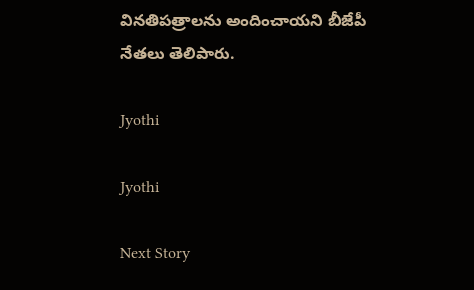వినతిపత్రాలను అందించాయని బీజేపీ నేతలు తెలిపారు.

Jyothi

Jyothi

Next Story